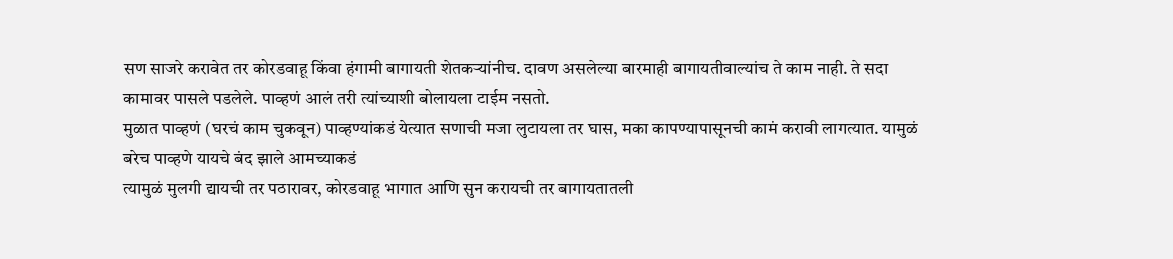सण साजरे करावेत तर कोरडवाहू किंवा हंगामी बागायती शेतकऱ्यांनीच. दावण असलेल्या बारमाही बागायतीवाल्यांच ते काम नाही. ते सदा कामावर पासले पडलेले. पाव्हणं आलं तरी त्यांच्याशी बोलायला टाईम नसतो.
मुळात पाव्हणं (घरचं काम चुकवून) पाव्हण्यांकडं येत्यात सणाची मजा लुटायला तर घास, मका कापण्यापासूनची कामं करावी लागत्यात. यामुळं बरेच पाव्हणे यायचे बंद झाले आमच्याकडं
त्यामुळं मुलगी द्यायची तर पठारावर, कोरडवाहू भागात आणि सुन करायची तर बागायतातली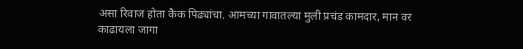असा रिवाज होता कैक पिढ्यांचा. आमच्या गावातल्या मुली प्रचंड कामदार, मान वर काढायला जागा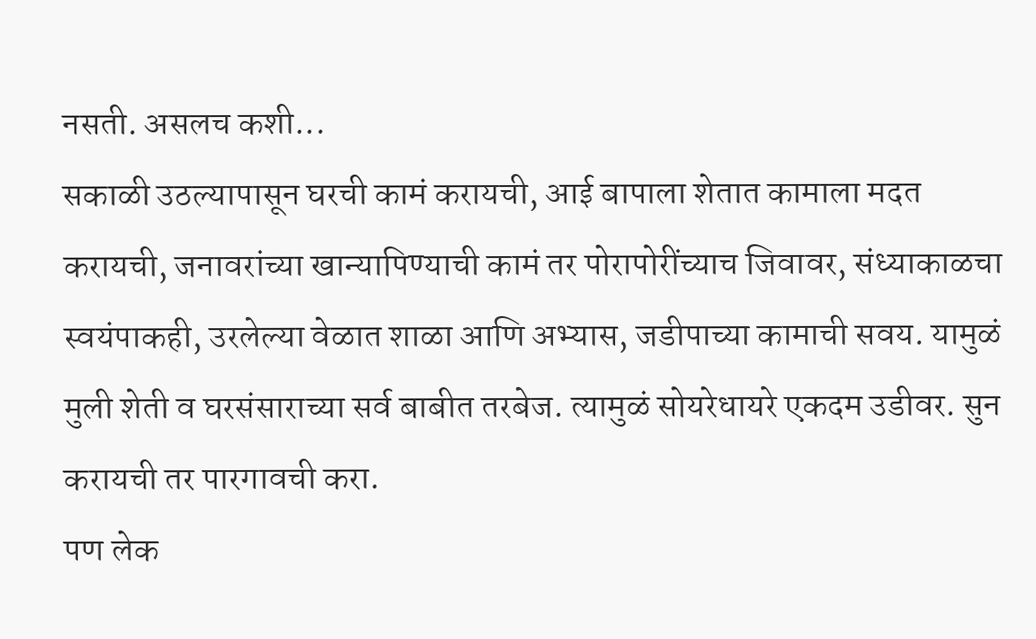नसती. असलच कशी...
सकाळी उठल्यापासून घरची कामं करायची, आई बापाला शेतात कामाला मदत करायची, जनावरांच्या खान्यापिण्याची कामं तर पोरापोरींच्याच जिवावर, संध्याकाळचा स्वयंपाकही, उरलेल्या वेळात शाळा आणि अभ्यास, जडीपाच्या कामाची सवय. यामुळं मुली शेती व घरसंसाराच्या सर्व बाबीत तरबेज. त्यामुळं सोयरेधायरे एकदम उडीवर. सुन करायची तर पारगावची करा.
पण लेक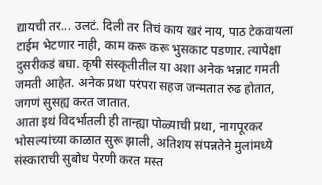द्यायची तर... उलटं. दिली तर तिचं काय खरं नाय, पाठ टेकवायला टाईम भेटणार नाही, काम करू करू भुसकाट पडणार. त्यापेक्षा दुसरीकडं बघा. कृषी संस्कृतीतील या अशा अनेक भन्नाट गमती जमती आहेत. अनेक प्रथा परंपरा सहज जन्मतात रुढ होतात, जगणं सुसह्य करत जातात.
आता इथं विदर्भातली ही तान्ह्या पोळ्याची प्रथा, नागपूरकर भोसल्यांच्या काळात सुरू झाली, अतिशय संपन्नतेने मुलांमध्ये संस्काराची सुबोध पेरणी करत मस्त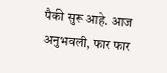पैकी सुरू आहे. आज अनुभवली, फार फार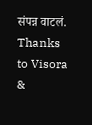संपन्न वाटलं. Thanks to Visora &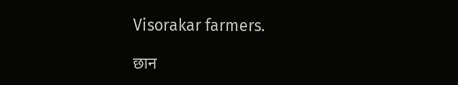Visorakar farmers.

छान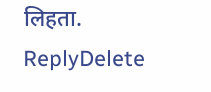लिहता.
ReplyDelete